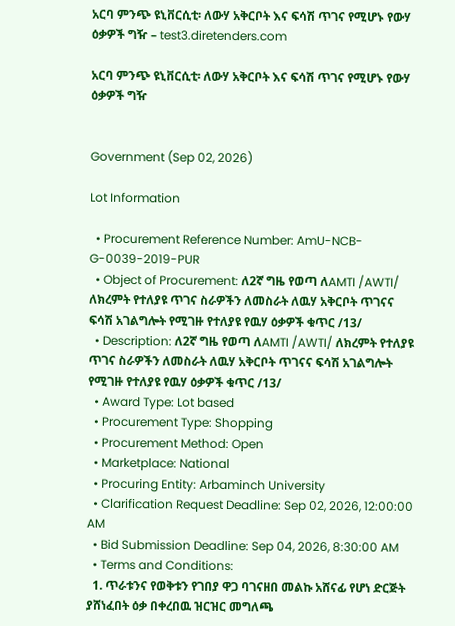አርባ ምንጭ ዩኒቨርሲቲ፡ ለውሃ አቅርቦት እና ፍሳሽ ጥገና የሚሆኑ የውሃ ዕቃዎች ግዥ – test3.diretenders.com

አርባ ምንጭ ዩኒቨርሲቲ፡ ለውሃ አቅርቦት እና ፍሳሽ ጥገና የሚሆኑ የውሃ ዕቃዎች ግዥ


Government (Sep 02, 2026)

Lot Information

  • Procurement Reference Number: AmU-NCB-G-0039-2019-PUR
  • Object of Procurement: ለ2ኛ ግዜ የወጣ ለAMTI /AWTI/ ለክረምት የተለያዩ ጥገና ስራዎችን ለመስራት ለዉሃ አቅርቦት ጥገናና ፍሳሽ አገልግሎት የሚገዙ የተለያዩ የዉሃ ዕቃዎች ቁጥር /13/
  • Description: ለ2ኛ ግዜ የወጣ ለAMTI /AWTI/ ለክረምት የተለያዩ ጥገና ስራዎችን ለመስራት ለዉሃ አቅርቦት ጥገናና ፍሳሽ አገልግሎት የሚገዙ የተለያዩ የዉሃ ዕቃዎች ቁጥር /13/
  • Award Type: Lot based
  • Procurement Type: Shopping
  • Procurement Method: Open
  • Marketplace: National
  • Procuring Entity: Arbaminch University
  • Clarification Request Deadline: Sep 02, 2026, 12:00:00 AM
  • Bid Submission Deadline: Sep 04, 2026, 8:30:00 AM
  • Terms and Conditions:
  1. ጥራቱንና የወቅቱን የገበያ ዋጋ ባገናዘበ መልኩ አሸናፊ የሆነ ድርጅት ያሸነፈበት ዕቃ በቀረበዉ ዝርዝር መግለጫ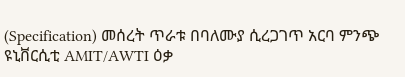(Specification) መሰረት ጥራቱ በባለሙያ ሲረጋገጥ አርባ ምንጭ ዩኒቨርሲቲ AMIT/AWTI ዕቃ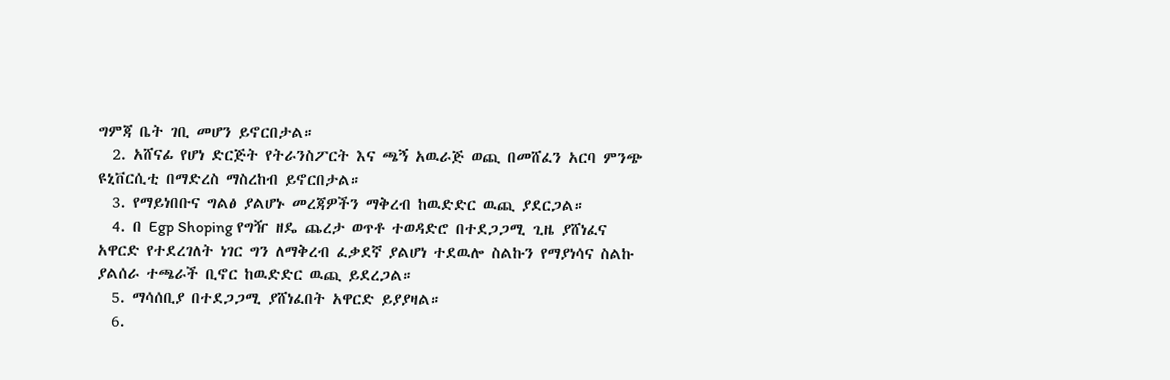ግምጃ ቤት ገቢ መሆን ይኖርበታል።
  2. አሸናፊ የሆነ ድርጅት የትራንስፖርት እና ጫኝ አዉራጅ ወጪ በመሸፈን አርባ ምንጭ ዩኒቨርሲቲ በማድረስ ማስረከብ ይኖርበታል።
  3. የማይነበቡና ግልፅ ያልሆኑ መረጃዎችን ማቅረብ ከዉድድር ዉጪ ያደርጋል።
  4. በ Egp Shoping የግዥ ዘዴ ጨረታ ወጥቶ ተወዳድሮ በተደጋጋሚ ጊዜ ያሸነፈና አዋርድ የተደረገለት ነገር ግን ለማቅረብ ፈቃደኛ ያልሆነ ተደዉሎ ስልኩን የማያነሳና ስልኩ ያልሰራ ተጫራች ቢኖር ከዉድድር ዉጪ ይደረጋል።
  5. ማሳሰቢያ በተደጋጋሚ ያሸነፈበት አዋርድ ይያያዛል።
  6.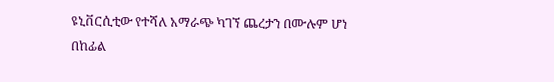ዩኒቨርሲቲው የተሻለ አማራጭ ካገኘ ጨረታን በሙሉም ሆነ በከፊል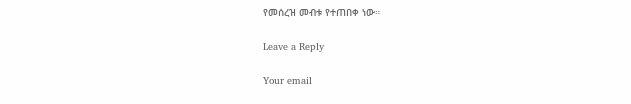የመሰረዝ መብቱ የተጠበቀ ነው።

Leave a Reply

Your email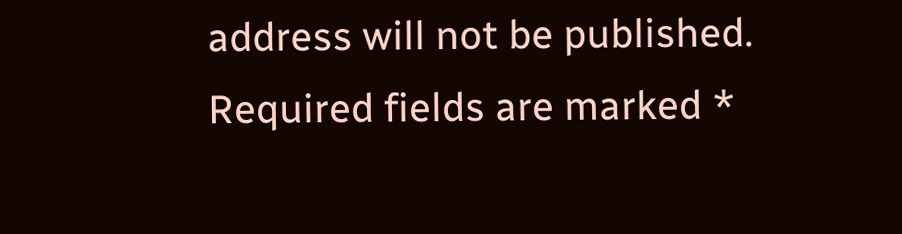address will not be published. Required fields are marked *